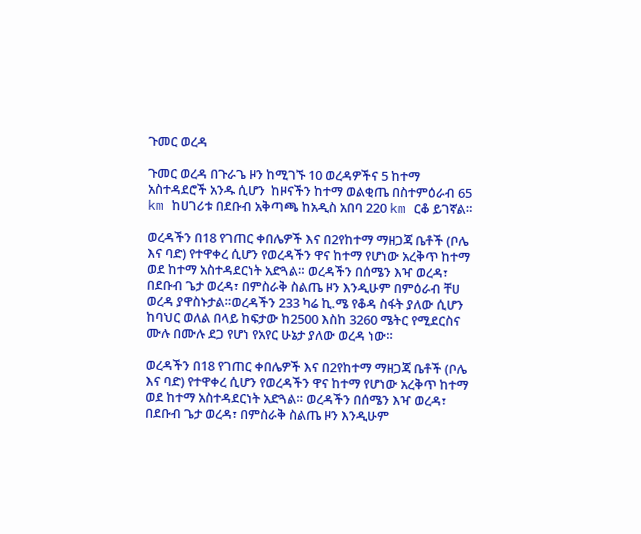ጉመር ወረዳ

ጉመር ወረዳ በጉራጌ ዞን ከሚገኙ 10 ወረዳዎችና 5 ከተማ አስተዳደሮች አንዱ ሲሆን  ከዞናችን ከተማ ወልቂጤ በስተምዕራብ 65 km ከሀገሪቱ በደቡብ አቅጣጫ ከአዲስ አበባ 220 km ርቆ ይገኛል።

ወረዳችን በ18 የገጠር ቀበሌዎች እና በ2የከተማ ማዘጋጃ ቤቶች (ቦሌ እና ባድ) የተዋቀረ ሲሆን የወረዳችን ዋና ከተማ የሆነው አረቅጥ ከተማ ወደ ከተማ አስተዳደርነት አድጓል። ወረዳችን በሰሜን እዣ ወረዳ፣ በደቡብ ጌታ ወረዳ፣ በምስራቅ ስልጤ ዞን እንዲሁም በምዕራብ ቸሀ ወረዳ ያዋስኑታል።ወረዳችን 233 ካሬ ኪ.ሜ የቆዳ ስፋት ያለው ሲሆን ከባህር ወለል በላይ ከፍታው ከ2500 እስከ 3260 ሜትር የሚደርስና ሙሉ በሙሉ ደጋ የሆነ የአየር ሁኔታ ያለው ወረዳ ነው።

ወረዳችን በ18 የገጠር ቀበሌዎች እና በ2የከተማ ማዘጋጃ ቤቶች (ቦሌ እና ባድ) የተዋቀረ ሲሆን የወረዳችን ዋና ከተማ የሆነው አረቅጥ ከተማ ወደ ከተማ አስተዳደርነት አድጓል። ወረዳችን በሰሜን እዣ ወረዳ፣ በደቡብ ጌታ ወረዳ፣ በምስራቅ ስልጤ ዞን እንዲሁም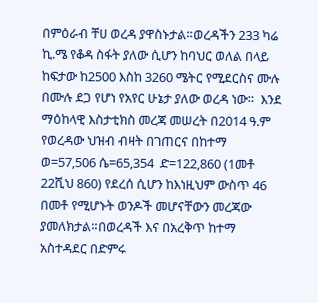በምዕራብ ቸሀ ወረዳ ያዋስኑታል።ወረዳችን 233 ካሬ ኪ.ሜ የቆዳ ስፋት ያለው ሲሆን ከባህር ወለል በላይ ከፍታው ከ2500 እስከ 3260 ሜትር የሚደርስና ሙሉ በሙሉ ደጋ የሆነ የአየር ሁኔታ ያለው ወረዳ ነው።  እንደ ማዕከላዊ እስታቲክስ መረጃ መሠረት በ2014 ዓ.ም የወረዳው ህዝብ ብዛት በገጠርና በከተማ ወ=57,506 ሴ=65,354  ድ=122,860 (1መቶ 22ሺህ 860) የደረሰ ሲሆን ከእነዚህም ውስጥ 46 በመቶ የሚሆኑት ወንዶች መሆናቸውን መረጃው ያመለክታል።በወረዳች እና በአረቅጥ ከተማ አስተዳደር በድምሩ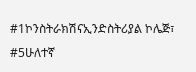#1ኮንስትራክሽናኢንድስትሪያል ኮሌጅ፣ #5ሁለተኛ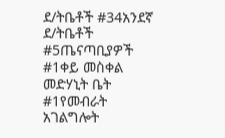ደ/ትቤቶች #34አንደኛ ደ/ትቤቶች #5ጤናጣቢያዎች #1ቀይ መስቀል መድሃኒት ቤት #1የመብራት አገልግሎት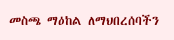መስጫ ማዕከል ለማህበረሰባችን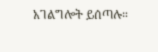አገልግሎት ይሰጣሉ።